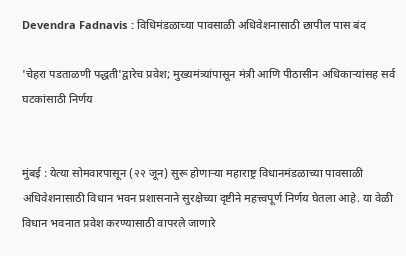Devendra Fadnavis : विधिमंडळाच्या पावसाळी अधिवेशनासाठी छापील पास बंद

'चेहरा पडताळणी पद्धती'द्वारेच प्रवेश; मुख्यमंत्र्यांपासून मंत्री आणि पीठासीन अधिकाऱ्यांसह सर्व घटकांसाठी निर्णय


मुंबई : येत्या सोमवारपासून (२२ जून) सुरू होणाऱ्या महाराष्ट्र विधानमंडळाच्या पावसाळी अधिवेशनासाठी विधान भवन प्रशासनाने सुरक्षेच्या दृष्टीने महत्त्वपूर्ण निर्णय घेतला आहे. या वेळी विधान भवनात प्रवेश करण्यासाठी वापरले जाणारे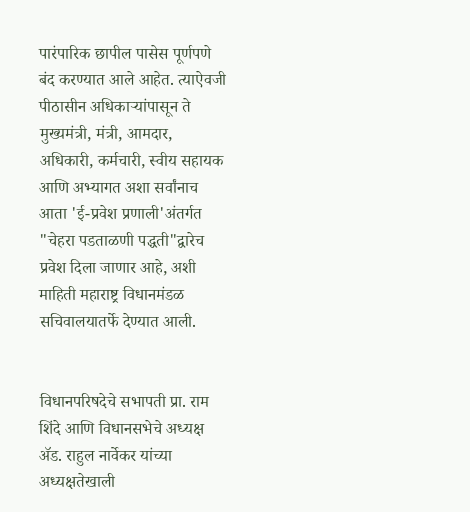पारंपारिक छापील पासेस पूर्णपणे बंद करण्यात आले आहेत. त्याऐवजी पीठासीन अधिकाऱ्यांपासून ते मुख्यमंत्री, मंत्री, आमदार, अधिकारी, कर्मचारी, स्वीय सहायक आणि अभ्यागत अशा सर्वांनाच आता 'ई-प्रवेश प्रणाली'अंतर्गत "चेहरा पडताळणी पद्धती"द्वारेच प्रवेश दिला जाणार आहे, अशी माहिती महाराष्ट्र विधानमंडळ सचिवालयातर्फे देण्यात आली.


विधानपरिषदेचे सभापती प्रा. राम शिंदे आणि विधानसभेचे अध्यक्ष ॲड. राहुल नार्वेकर यांच्या अध्यक्षतेखाली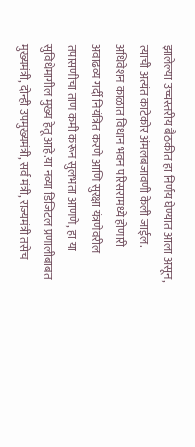झालेल्या उच्चस्तरीय बैठकीत हा निर्णय घेण्यात आला असून, त्याची अत्यंत काटेकोर अंमलबजावणी केली जाईल. अधिवेशन काळात विधान भवन परिसरामध्ये होणारी अवाढव्य गर्दी नियंत्रित करणे आणि सुरक्षा यंत्रणेवरील तपासणीचा ताण कमी करून सुलभता आणणे, हा या सुविधेमागील मुख्य हेतू आहे.या नव्या डिजिटल प्रणालीबाबत मुख्यमंत्री, दोन्ही उपमुख्यमंत्री, सर्व मंत्री, राज्यमंत्री तसेच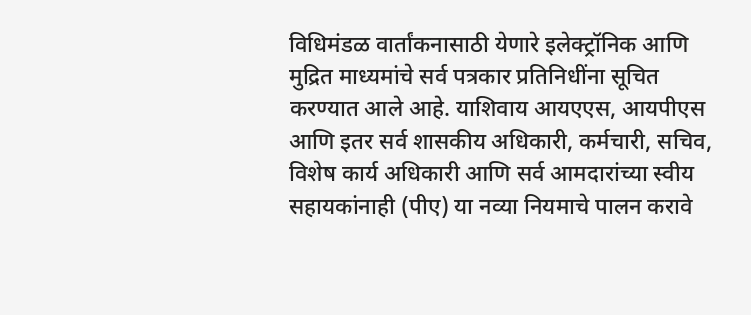विधिमंडळ वार्तांकनासाठी येणारे इलेक्ट्रॉनिक आणि मुद्रित माध्यमांचे सर्व पत्रकार प्रतिनिधींना सूचित करण्यात आले आहे. याशिवाय आयएएस, आयपीएस आणि इतर सर्व शासकीय अधिकारी, कर्मचारी, सचिव, विशेष कार्य अधिकारी आणि सर्व आमदारांच्या स्वीय सहायकांनाही (पीए) या नव्या नियमाचे पालन करावे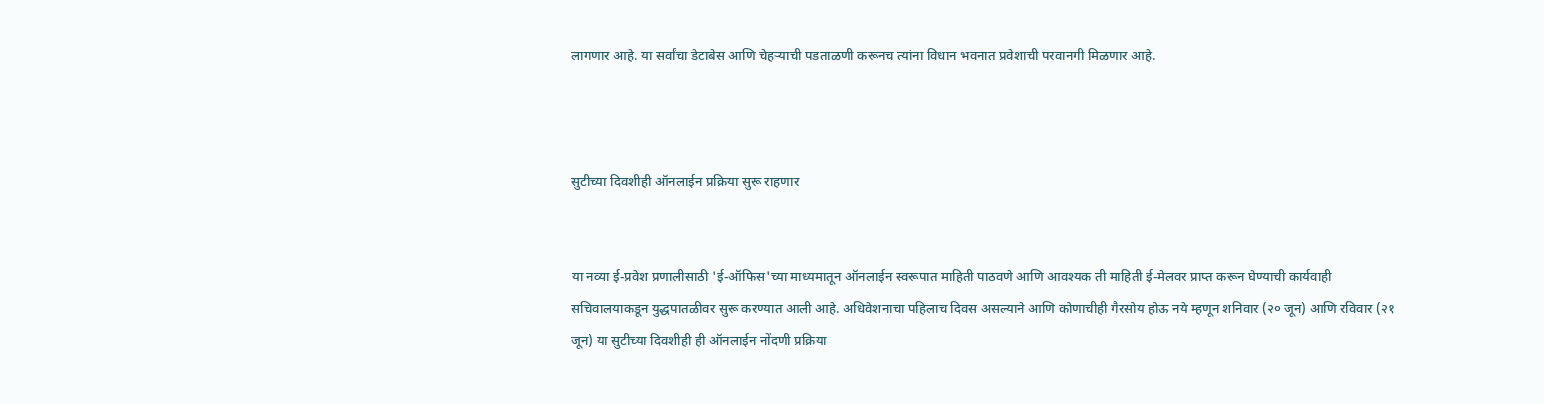लागणार आहे. या सर्वांचा डेटाबेस आणि चेहऱ्याची पडताळणी करूनच त्यांना विधान भवनात प्रवेशाची परवानगी मिळणार आहे.



सुटीच्या दिवशीही ऑनलाईन प्रक्रिया सुरू राहणार


या नव्या ई-प्रवेश प्रणालीसाठी 'ई-ऑफिस'च्या माध्यमातून ऑनलाईन स्वरूपात माहिती पाठवणे आणि आवश्यक ती माहिती ई-मेलवर प्राप्त करून घेण्याची कार्यवाही सचिवालयाकडून युद्धपातळीवर सुरू करण्यात आली आहे. अधिवेशनाचा पहिलाच दिवस असल्याने आणि कोणाचीही गैरसोय होऊ नये म्हणून शनिवार (२० जून) आणि रविवार (२१ जून) या सुटीच्या दिवशीही ही ऑनलाईन नोंदणी प्रक्रिया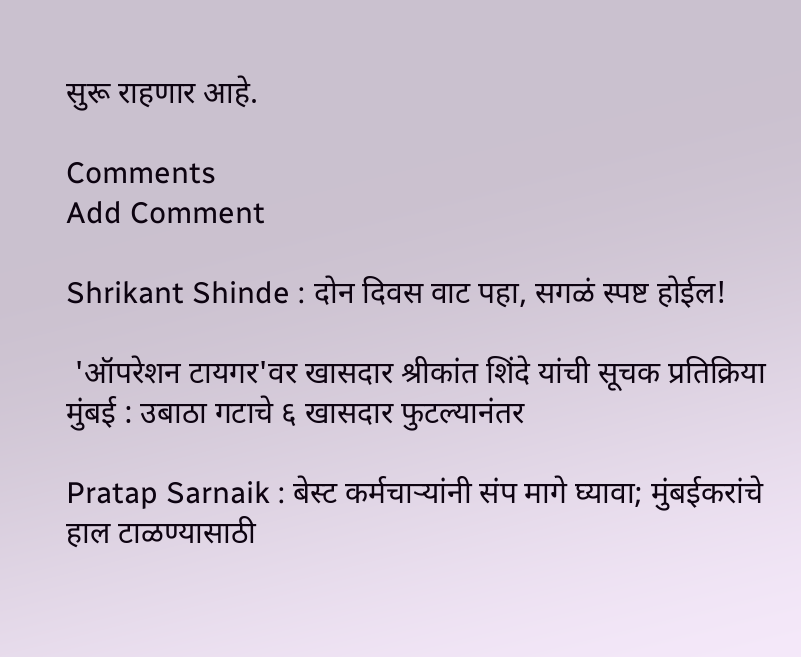सुरू राहणार आहे.

Comments
Add Comment

Shrikant Shinde : दोन दिवस वाट पहा, सगळं स्पष्ट होईल!

 'ऑपरेशन टायगर'वर खासदार श्रीकांत शिंदे यांची सूचक प्रतिक्रिया मुंबई : उबाठा गटाचे ६ खासदार फुटल्यानंतर

Pratap Sarnaik : बेस्ट कर्मचाऱ्यांनी संप मागे घ्यावा; मुंबईकरांचे हाल टाळण्यासाठी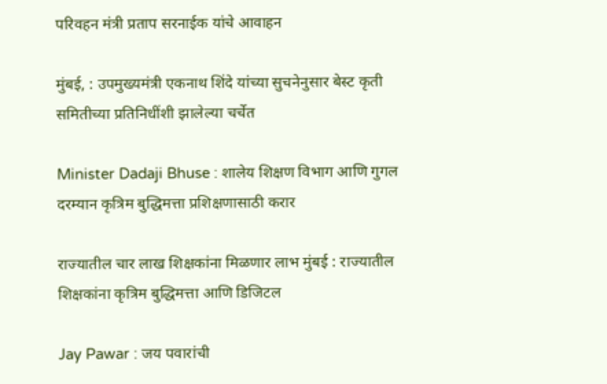परिवहन मंत्री प्रताप सरनाईक यांचे आवाहन

मुंबई, : उपमुख्यमंत्री एकनाथ शिंदे यांच्या सुचनेनुसार बेस्ट कृती समितीच्या प्रतिनिधींशी झालेल्या चर्चेत

Minister Dadaji Bhuse : शालेय शिक्षण विभाग आणि गुगल दरम्यान कृत्रिम बुद्धिमत्ता प्रशिक्षणासाठी करार

राज्यातील चार लाख शिक्षकांना मिळणार लाभ मुंबई : राज्यातील शिक्षकांना कृत्रिम बुद्धिमत्ता आणि डिजिटल

Jay Pawar : जय पवारांची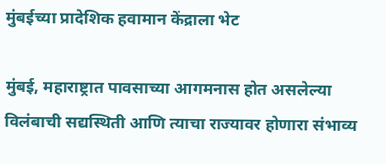मुंबईच्या प्रादेशिक हवामान केंद्राला भेट

मुंबई, महाराष्ट्रात पावसाच्या आगमनास होत असलेल्या विलंबाची सद्यस्थिती आणि त्याचा राज्यावर होणारा संभाव्य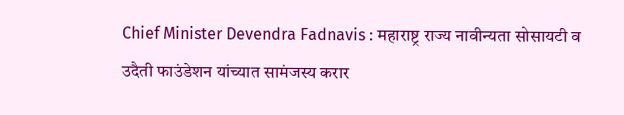Chief Minister Devendra Fadnavis : महाराष्ट्र राज्य नावीन्यता सोसायटी व उदैती फाउंडेशन यांच्यात सामंजस्य करार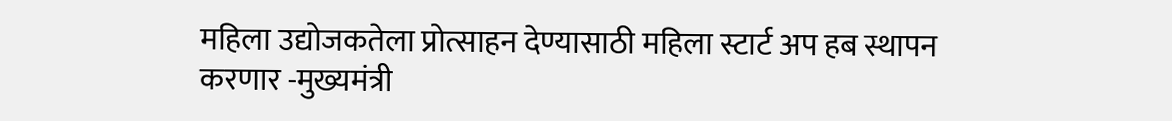महिला उद्योजकतेला प्रोत्साहन देण्यासाठी महिला स्टार्ट अप हब स्थापन करणार -मुख्यमंत्री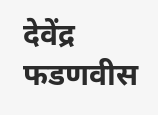देवेंद्र फडणवीस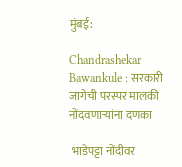मुंबई:

Chandrashekar Bawankule : सरकारी जागेची परस्पर मालकी नोंदवणाऱ्यांना दणका

 भाडेपट्टा नोंदीवर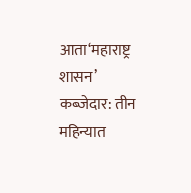आता‘महाराष्ट्र शासन’ कब्जेदार: तीन महिन्यात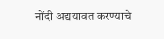नोंदी अद्ययावत करण्याचे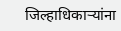जिल्हाधिकाऱ्यांना